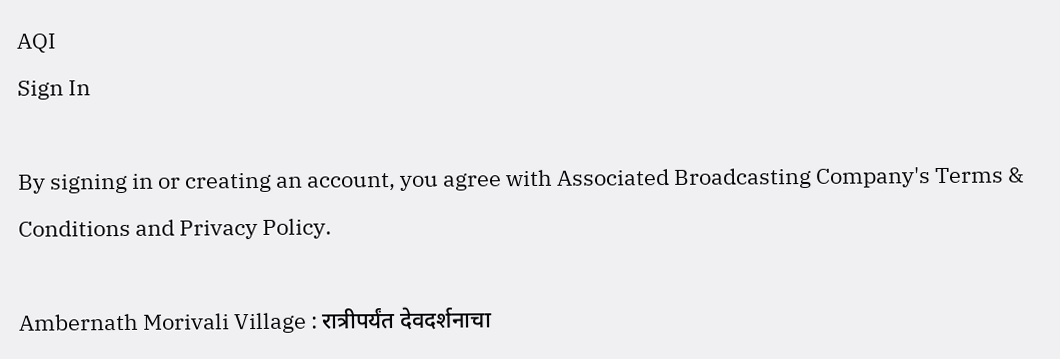AQI
Sign In

By signing in or creating an account, you agree with Associated Broadcasting Company's Terms & Conditions and Privacy Policy.

Ambernath Morivali Village : रात्रीपर्यंत देवदर्शनाचा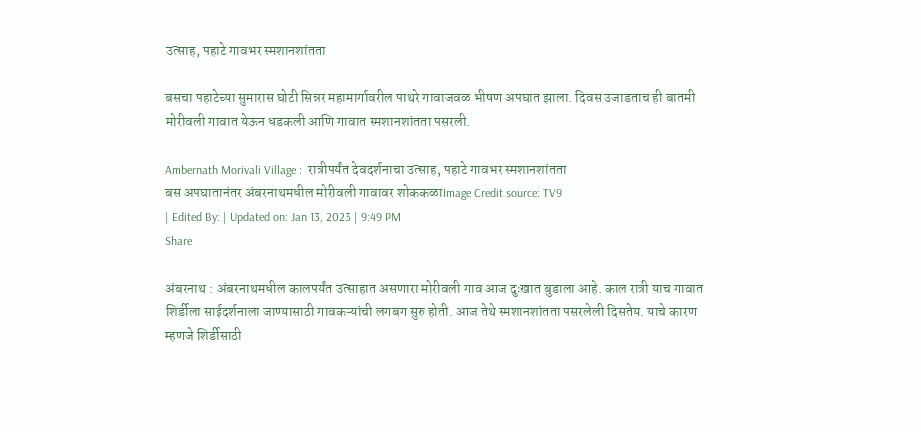उत्साह, पहाटे गावभर स्मशानशांतता

बसचा पहाटेच्या सुमारास घोटी सिन्नर महामार्गावरील पाथरे गावाजवळ भीषण अपघात झाला. दिवस उजाडताच ही बातमी मोरीवली गावात येऊन धडकली आणि गावात स्मशानशांतता पसरली.

Ambernath Morivali Village :  रात्रीपर्यंत देवदर्शनाचा उत्साह, पहाटे गावभर स्मशानशांतता
बस अपघातानंतर अंबरनाथमधील मोरीवली गावावर शोककळाImage Credit source: TV9
| Edited By: | Updated on: Jan 13, 2023 | 9:49 PM
Share

अंबरनाथ : अंबरनाथमधील कालपर्यंत उत्साहात असणारा मोरीवली गाव आज दुःखात बुडाला आहे. काल रात्री याच गावात शिर्डीला साईदर्शनाला जाण्यासाठी गावकऱ्यांची लगबग सुरु होती. आज तेथे स्मशानशांतता पसरलेली दिसतेय. याचे कारण म्हणजे शिर्डीसाठी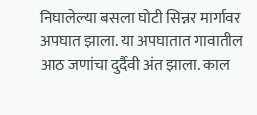निघालेल्या बसला घोटी सिन्नर मार्गावर अपघात झाला. या अपघातात गावातील आठ जणांचा दुर्दैवी अंत झाला. काल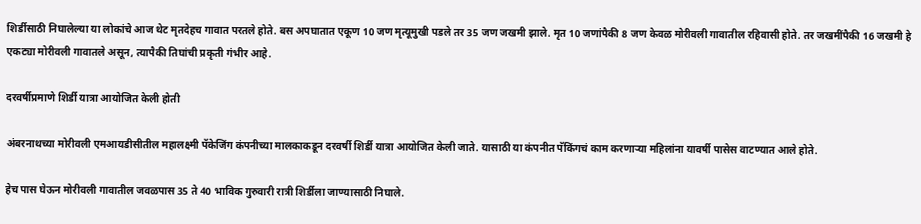शिर्डीसाठी निघालेल्या या लोकांचे आज थेट मृतदेहच गावात परतले होते. बस अपघातात एकूण 10 जण मृत्यूमुखी पडले तर 35 जण जखमी झाले. मृत 10 जणांपैकी 8 जण केवळ मोरीवली गावातील रहिवासी होते. तर जखमींपैकी 16 जखमी हे एकट्या मोरीवली गावातले असून, त्यापैकी तिघांची प्रकृती गंभीर आहे.

दरवर्षीप्रमाणे शिर्डी यात्रा आयोजित केली होती

अंबरनाथच्या मोरीवली एमआयडीसीतील महालक्ष्मी पॅकेजिंग कंपनीच्या मालकाकडून दरवर्षी शिर्डी यात्रा आयोजित केली जाते. यासाठी या कंपनीत पॅकिंगचं काम करणाऱ्या महिलांना यावर्षी पासेस वाटण्यात आले होते.

हेच पास घेऊन मोरीवली गावातील जवळपास 35 ते 40 भाविक गुरुवारी रात्री शिर्डीला जाण्यासाठी निघाले.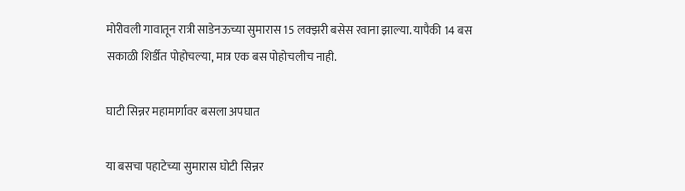मोरीवली गावातून रात्री साडेनऊच्या सुमारास 15 लक्झरी बसेस रवाना झाल्या. यापैकी 14 बस सकाळी शिर्डीत पोहोचल्या, मात्र एक बस पोहोचलीच नाही.

घाटी सिन्नर महामार्गावर बसला अपघात

या बसचा पहाटेच्या सुमारास घोटी सिन्नर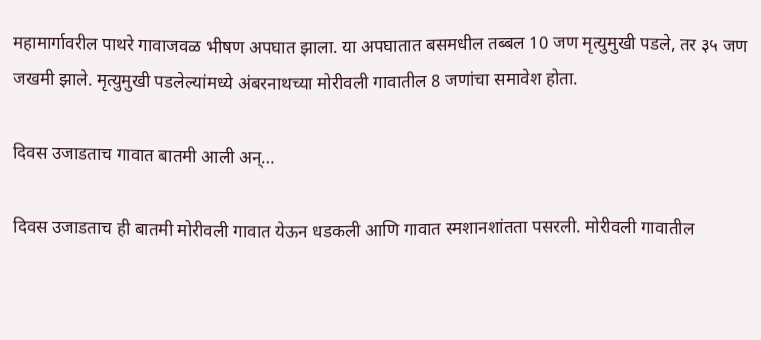महामार्गावरील पाथरे गावाजवळ भीषण अपघात झाला. या अपघातात बसमधील तब्बल 10 जण मृत्युमुखी पडले, तर ३५ जण जखमी झाले. मृत्युमुखी पडलेल्यांमध्ये अंबरनाथच्या मोरीवली गावातील 8 जणांचा समावेश होता.

दिवस उजाडताच गावात बातमी आली अन्…

दिवस उजाडताच ही बातमी मोरीवली गावात येऊन धडकली आणि गावात स्मशानशांतता पसरली. मोरीवली गावातील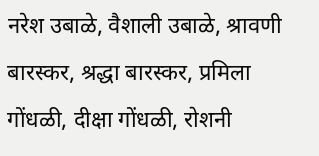नरेश उबाळे, वैशाली उबाळे, श्रावणी बारस्कर, श्रद्धा बारस्कर, प्रमिला गोंधळी, दीक्षा गोंधळी, रोशनी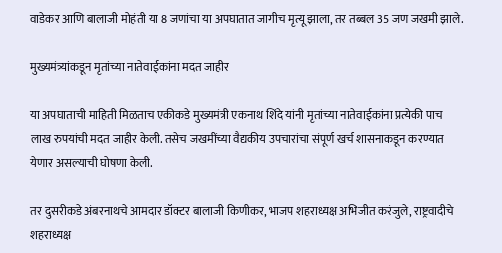वाडेकर आणि बालाजी मोहंती या 8 जणांचा या अपघातात जागीच मृत्यू झाला, तर तब्बल 35 जण जखमी झाले.

मुख्यमंत्र्यांकडून मृतांच्या नातेवाईकांना मदत जाहीर

या अपघाताची माहिती मिळताच एकीकडे मुख्यमंत्री एकनाथ शिंदे यांनी मृतांच्या नातेवाईकांना प्रत्येकी पाच लाख रुपयांची मदत जाहीर केली. तसेच जखमींच्या वैद्यकीय उपचारांचा संपूर्ण खर्च शासनाकडून करण्यात येणार असल्याची घोषणा केली.

तर दुसरीकडे अंबरनाथचे आमदार डॉक्टर बालाजी किणीकर, भाजप शहराध्यक्ष अभिजीत करंजुले, राष्ट्रवादीचे शहराध्यक्ष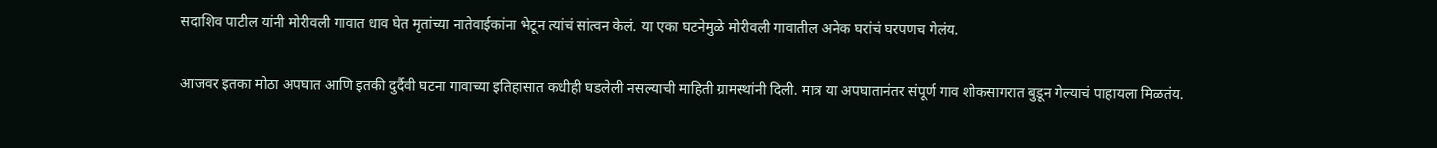सदाशिव पाटील यांनी मोरीवली गावात धाव घेत मृतांच्या नातेवाईकांना भेटून त्यांचं सांत्वन केलं. या एका घटनेमुळे मोरीवली गावातील अनेक घरांचं घरपणच गेलंय.

आजवर इतका मोठा अपघात आणि इतकी दुर्दैवी घटना गावाच्या इतिहासात कधीही घडलेली नसल्याची माहिती ग्रामस्थांनी दिली. मात्र या अपघातानंतर संपूर्ण गाव शोकसागरात बुडून गेल्याचं पाहायला मिळतंय.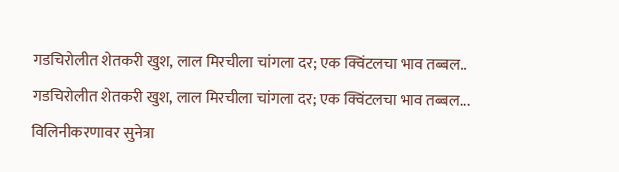गडचिरोलीत शेतकरी खुश, लाल मिरचीला चांगला दर; एक क्विंटलचा भाव तब्बल..
गडचिरोलीत शेतकरी खुश, लाल मिरचीला चांगला दर; एक क्विंटलचा भाव तब्बल...
विलिनीकरणावर सुनेत्रा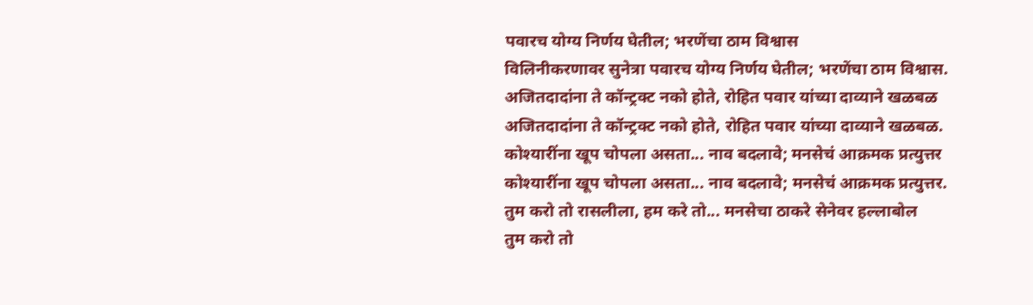पवारच योग्य निर्णय घेतील; भरणेंचा ठाम विश्वास
विलिनीकरणावर सुनेत्रा पवारच योग्य निर्णय घेतील; भरणेंचा ठाम विश्वास.
अजितदादांना ते कॉन्ट्रक्ट नको होते, रोहित पवार यांच्या दाव्याने खळबळ
अजितदादांना ते कॉन्ट्रक्ट नको होते, रोहित पवार यांच्या दाव्याने खळबळ.
कोश्यारींना खूप चोपला असता... नाव बदलावे; मनसेचं आक्रमक प्रत्युत्तर
कोश्यारींना खूप चोपला असता... नाव बदलावे; मनसेचं आक्रमक प्रत्युत्तर.
तुम करो तो रासलीला, हम करे तो... मनसेचा ठाकरे सेनेवर हल्लाबोल
तुम करो तो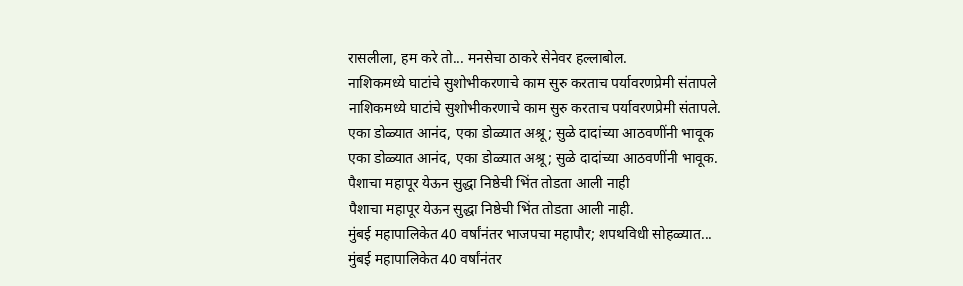रासलीला, हम करे तो... मनसेचा ठाकरे सेनेवर हल्लाबोल.
नाशिकमध्ये घाटांचे सुशोभीकरणाचे काम सुरु करताच पर्यावरणप्रेमी संतापले
नाशिकमध्ये घाटांचे सुशोभीकरणाचे काम सुरु करताच पर्यावरणप्रेमी संतापले.
एका डोळ्यात आनंद, एका डोळ्यात अश्रू; सुळे दादांच्या आठवणींनी भावूक
एका डोळ्यात आनंद, एका डोळ्यात अश्रू; सुळे दादांच्या आठवणींनी भावूक.
पैशाचा महापूर येऊन सुद्धा निष्ठेची भिंत तोडता आली नाही
पैशाचा महापूर येऊन सुद्धा निष्ठेची भिंत तोडता आली नाही.
मुंबई महापालिकेत 40 वर्षांनंतर भाजपचा महापौर; शपथविधी सोहळ्यात...
मुंबई महापालिकेत 40 वर्षांनंतर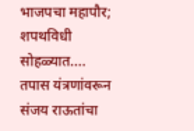भाजपचा महापौर; शपथविधी सोहळ्यात....
तपास यंत्रणांवरून संजय राऊतांचा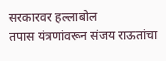सरकारवर हल्लाबोल
तपास यंत्रणांवरून संजय राऊतांचा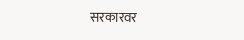सरकारवर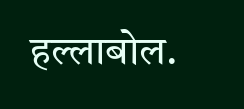हल्लाबोल.